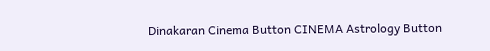Dinakaran Cinema Button CINEMA Astrology Button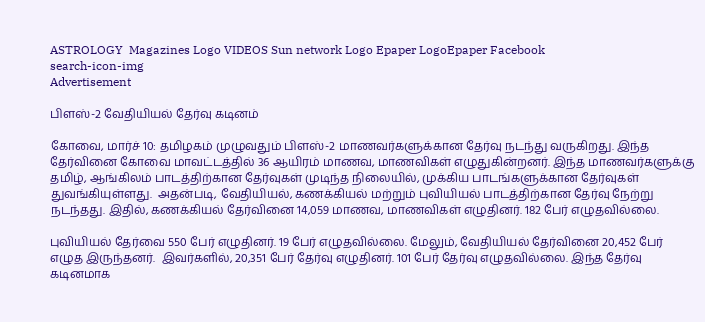ASTROLOGY  Magazines Logo VIDEOS Sun network Logo Epaper LogoEpaper Facebook
search-icon-img
Advertisement

பிளஸ்-2 வேதியியல் தேர்வு கடினம்

கோவை, மார்ச் 10: தமிழகம் முழுவதும் பிளஸ்-2 மாணவர்களுக்கான தேர்வு நடந்து வருகிறது. இந்த தேர்வினை கோவை மாவட்டத்தில் 36 ஆயிரம் மாணவ, மாணவிகள் எழுதுகின்றனர். இந்த மாணவர்களுக்கு தமிழ், ஆங்கிலம் பாடத்திற்கான தேர்வுகள் முடிந்த நிலையில், முக்கிய பாடங்களுக்கான தேர்வுகள் துவங்கியுள்ளது.  அதன்படி, வேதியியல், கணக்கியல் மற்றும் புவியியல் பாடத்திற்கான தேர்வு நேற்று நடந்தது. இதில், கணக்கியல் தேர்வினை 14,059 மாணவ, மாணவிகள் எழுதினர். 182 பேர் எழுதவில்லை.

புவியியல் தேர்வை 550 பேர் எழுதினர். 19 பேர் எழுதவில்லை. மேலும், வேதியியல் தேர்வினை 20,452 பேர் எழுத இருந்தனர்.  இவர்களில், 20,351 பேர் தேர்வு எழுதினர். 101 பேர் தேர்வு எழுதவில்லை. இந்த தேர்வு கடினமாக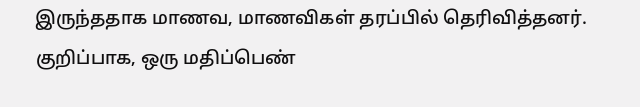இருந்ததாக மாணவ, மாணவிகள் தரப்பில் தெரிவித்தனர். குறிப்பாக, ஒரு மதிப்பெண்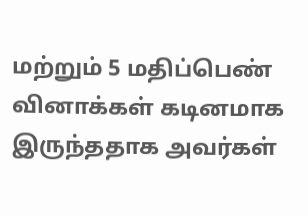மற்றும் 5 மதிப்பெண் வினாக்கள் கடினமாக இருந்ததாக அவர்கள்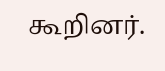கூறினர்.